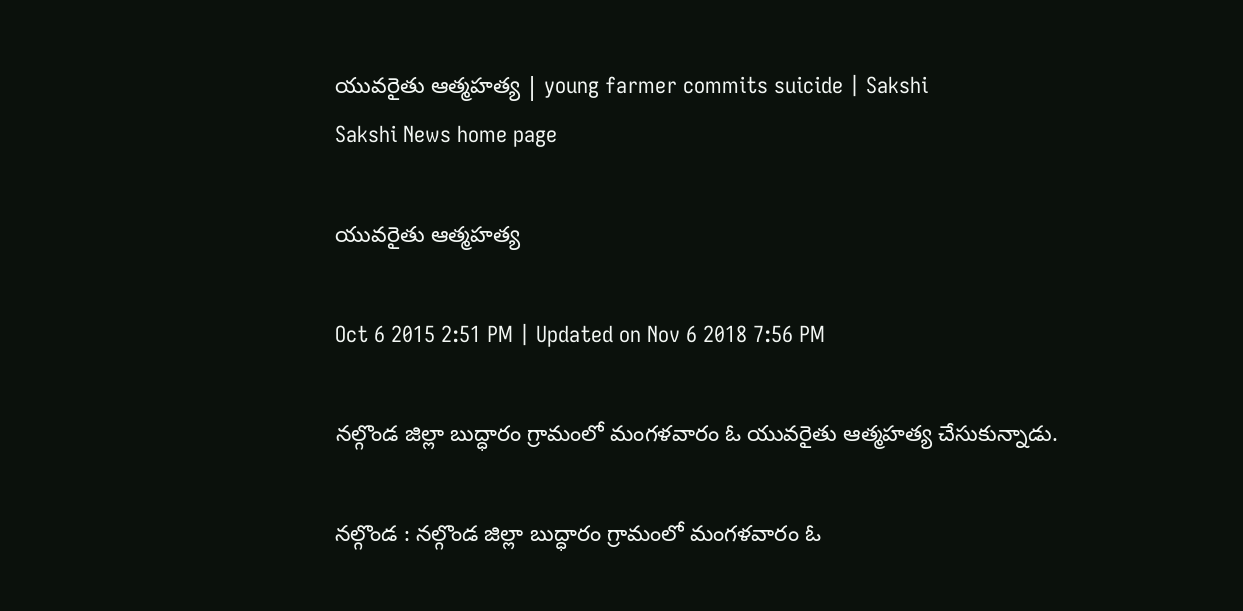యువరైతు ఆత్మహత్య | young farmer commits suicide | Sakshi
Sakshi News home page

యువరైతు ఆత్మహత్య

Oct 6 2015 2:51 PM | Updated on Nov 6 2018 7:56 PM

నల్గొండ జిల్లా బుద్ధారం గ్రామంలో మంగళవారం ఓ యువరైతు ఆత్మహత్య చేసుకున్నాడు.

నల్గొండ : నల్గొండ జిల్లా బుద్ధారం గ్రామంలో మంగళవారం ఓ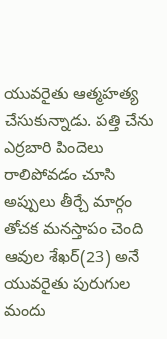యువరైతు ఆత్మహత్య చేసుకున్నాడు. పత్తి చేను ఎర్రబారి పిందెలు రాలిపోవడం చూసి అప్పులు తీర్చే మార్గం తోచక మనస్తాపం చెంది ఆవుల శేఖర్(23) అనే యువరైతు పురుగుల మందు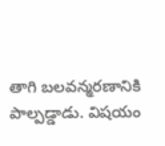తాగి బలవన్మరణానికి పాల్పడ్డాడు. విషయం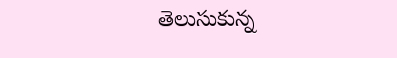తెలుసుకున్న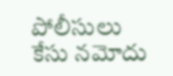పోలీసులు కేసు నమోదు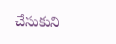చేసుకుని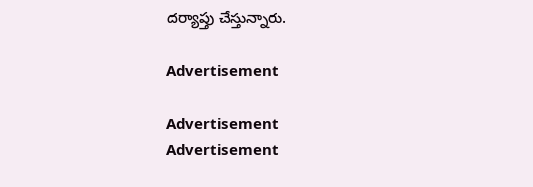దర్యాప్తు చేస్తున్నారు.

Advertisement

Advertisement
Advertisement